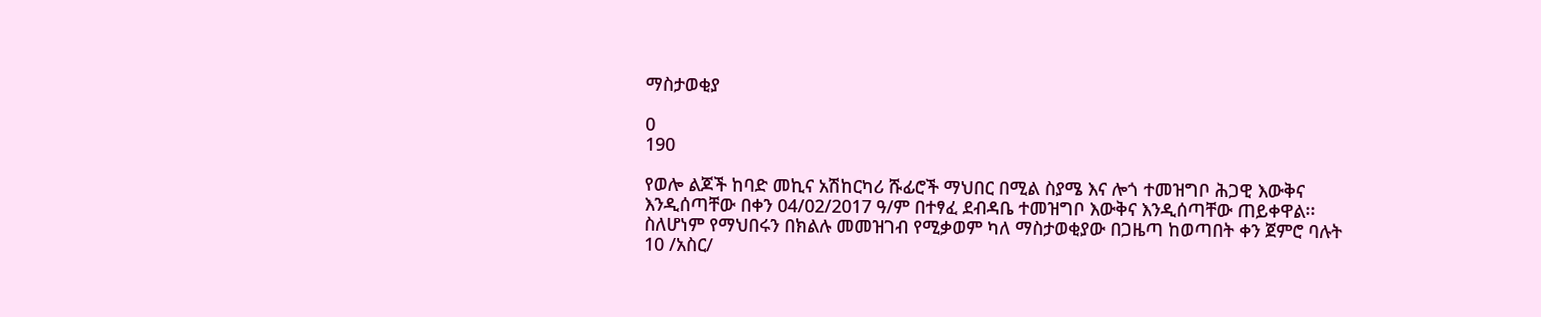ማስታወቂያ

0
190

የወሎ ልጆች ከባድ መኪና አሽከርካሪ ሹፊሮች ማህበር በሚል ስያሜ እና ሎጎ ተመዝግቦ ሕጋዊ እውቅና እንዲሰጣቸው በቀን 04/02/2017 ዓ/ም በተፃፈ ደብዳቤ ተመዝግቦ እውቅና እንዲሰጣቸው ጠይቀዋል፡፡ ስለሆነም የማህበሩን በክልሉ መመዝገብ የሚቃወም ካለ ማስታወቂያው በጋዜጣ ከወጣበት ቀን ጀምሮ ባሉት 10 /አስር/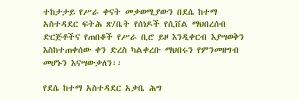ተከታታይ የሥራ ቀናት መቃወሚያውን በደሴ ከተማ አስተዳደር ፍትሕ ጽ/ቤት የሰነዶች የሲቨል ማህበረሰብ ድርጅቶችና የጠበቆች የሥራ ቢሮ ይዞ እንዲቀርብ እያሣወቅን እስከተጠቀሰው ቀን ድረስ ካልቀረቡ ማህበሩን የምንመዘግብ መሆኑን እናሣውቃለን፡፡

የደሴ ከተማ አስተዳደር አቃቤ ሕግ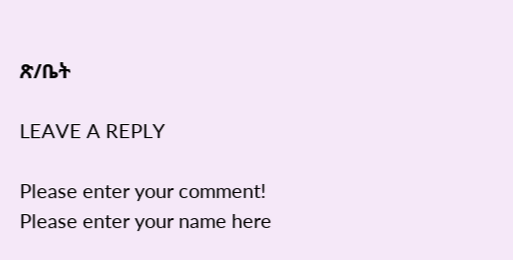ጽ/ቤት

LEAVE A REPLY

Please enter your comment!
Please enter your name here